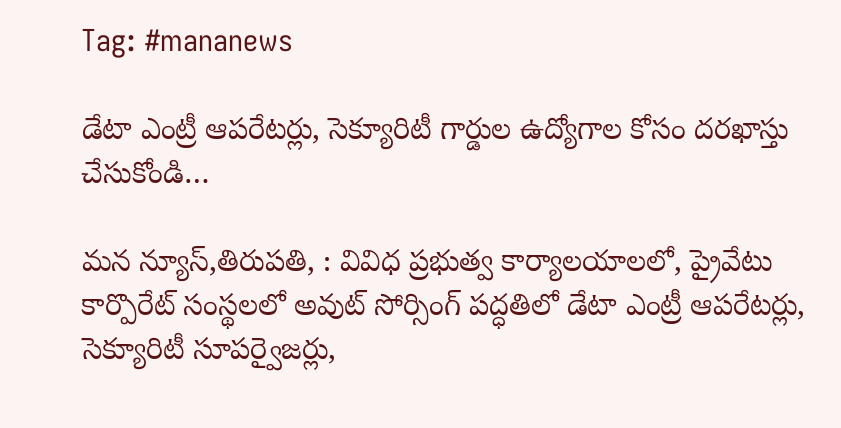Tag: #mananews

డేటా ఎంట్రీ ఆపరేటర్లు, సెక్యూరిటీ గార్డుల ఉద్యోగాల కోసం దరఖాస్తు చేసుకోండి…

మన న్యూస్,తిరుపతి, : వివిధ ప్రభుత్వ కార్యాలయాలలో, ప్రైవేటు కార్పొరేట్ సంస్థలలో అవుట్ సోర్సింగ్ పద్ధతిలో డేటా ఎంట్రీ ఆపరేటర్లు, సెక్యూరిటీ సూపర్వైజర్లు,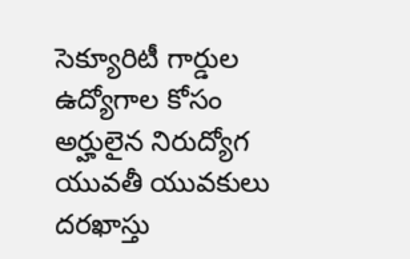సెక్యూరిటీ గార్డుల ఉద్యోగాల కోసం అర్హులైన నిరుద్యోగ యువతీ యువకులు దరఖాస్తు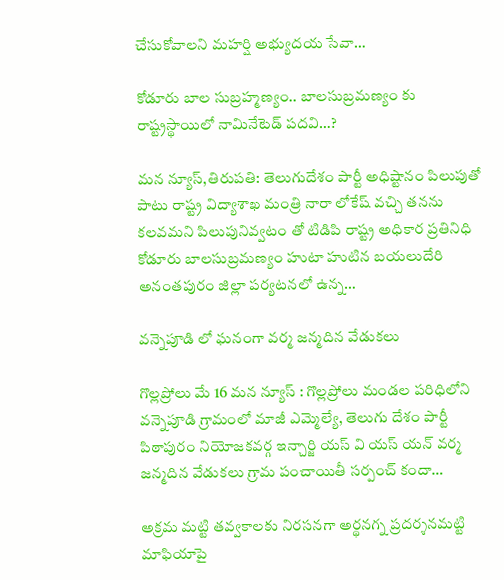చేసుకోవాలని మహర్షి అభ్యుదయ సేవా…

కోడూరు బాల సుబ్రహ్మణ్యం.. బాలసుబ్రమణ్యం కు రాష్ట్రస్థాయిలో నామినేటెడ్ పదవి…?

మన న్యూస్,తిరుపతి: తెలుగుదేశం పార్టీ అధిష్టానం పిలుపుతో పాటు రాష్ట్ర విద్యాశాఖ మంత్రి నారా లోకేష్ వచ్చి తనను కలవమని పిలుపునివ్వటం తో టిడిపి రాష్ట్ర అధికార ప్రతినిధి కోడూరు బాలసుబ్రమణ్యం హుటా హుటిన బయలుదేరి అనంతపురం జిల్లా పర్యటనలో ఉన్న…

వన్నెపూడి లో ఘనంగా వర్మ జన్మదిన వేడుకలు

గొల్లప్రోలు మే 16 మన న్యూస్ : గొల్లప్రోలు మండల పరిధిలోని వన్నెపూడి గ్రామంలో మాజీ ఎమ్మెల్యే, తెలుగు దేశం పార్టీ పిఠాపురం నియోజకవర్గ ఇన్చార్జి యస్ వి యస్ యన్ వర్మ జన్మదిన వేడుకలు గ్రామ పంచాయితీ సర్పంచ్ కందా…

అక్రమ మట్టి తవ్వకాలకు నిరసనగా అర్థనగ్న ప్రదర్శనమట్టి మాఫియాపై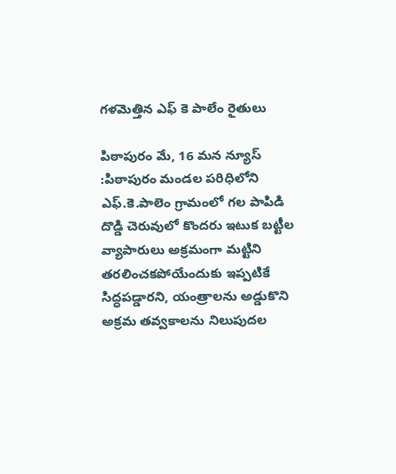గళమెత్తిన ఎఫ్ కె పాలేం రైతులు

పిఠాపురం మే, 16 మన న్యూస్ :పిఠాపురం మండల పరిధిలోని ఎఫ్.కె.పాలెం గ్రామంలో గల పాపిడి దొడ్డి చెరువులో కొందరు ఇటుక బట్టీల వ్యాపారులు అక్రమంగా మట్టిని తరలించకపోయేందుకు ఇప్పటికే సిద్ధపడ్డారని, యంత్రాలను అడ్డుకొని అక్రమ తవ్వకాలను నిలుపుదల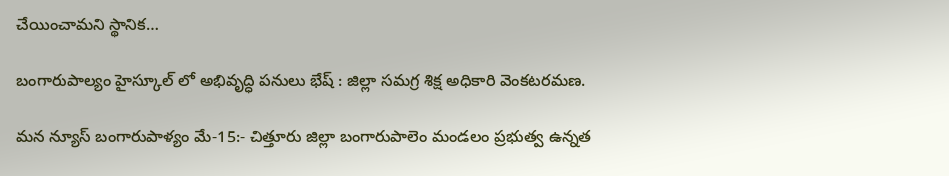చేయించామని స్థానిక…

బంగారుపాల్యం హైస్కూల్ లో అభివృద్ధి పనులు భేష్ : జిల్లా సమగ్ర శిక్ష అధికారి వెంకటరమణ.

మన న్యూస్ బంగారుపాళ్యం మే-15:- చిత్తూరు జిల్లా బంగారుపాలెం మండలం ప్రభుత్వ ఉన్నత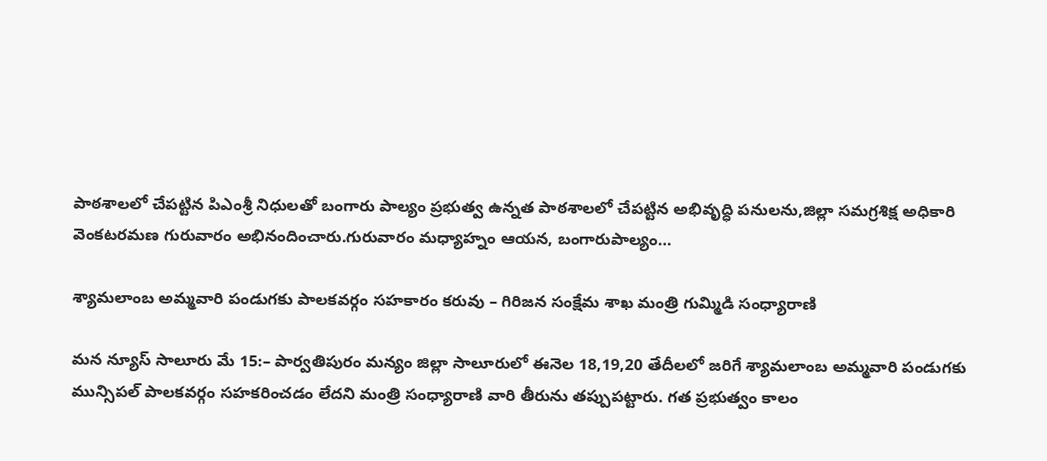పాఠశాలలో చేపట్టిన పిఎంశ్రీ నిధులతో బంగారు పాల్యం ప్రభుత్వ ఉన్నత పాఠశాలలో చేపట్టిన అభివృద్ధి పనులను,జిల్లా సమగ్రశిక్ష అధికారి వెంకటరమణ గురువారం అభినందించారు.గురువారం మధ్యాహ్నం ఆయన, బంగారుపాల్యం…

శ్యామలాంబ అమ్మవారి పండుగకు పాలకవర్గం సహకారం కరువు – గిరిజన సంక్షేమ శాఖ మంత్రి గుమ్మిడి సంధ్యారాణి

మన న్యూస్ సాలూరు మే 15:– పార్వతిపురం మన్యం జిల్లా సాలూరులో ఈనెల 18,19,20 తేదీలలో జరిగే శ్యామలాంబ అమ్మవారి పండుగకు మున్సిపల్ పాలకవర్గం సహకరించడం లేదని మంత్రి సంధ్యారాణి వారి తీరును తప్పుపట్టారు. గత ప్రభుత్వం కాలం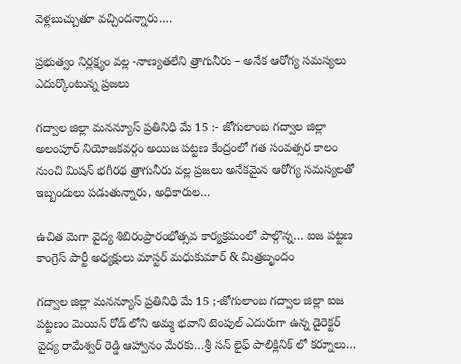వెళ్లబుచ్చుతూ వచ్చిందన్నారు.…

ప్రభుత్వం నిర్లక్ష్యం వల్ల -నాణ్యతలేని త్రాగునీరు – అనేక ఆరోగ్య సమస్యలు ఎదుర్కొంటున్న ప్రజలు

గద్వాల జిల్లా మనన్యూస్ ప్రతినిధి మే 15 :- జోగులాంబ గద్వాల జిల్లా అలంపూర్ నియోజకవర్గం అయిజ పట్టణ కేంద్రంలో గత సంవత్సర కాలం నుంచి మిషన్ భగీరథ త్రాగునీరు వల్ల ప్రజలు అనేకమైన ఆరోగ్య సమస్యలతో ఇబ్బందులు పడుతున్నారు, అధికారుల…

ఉచిత మెగా వైద్య శిబిరంప్రారంభోత్సవ కార్యక్రమంలో పాల్గొన్న… ఐజ పట్టణ కాంగ్రెస్ పార్టీ అధ్యక్షులు మాస్టర్ మధుకుమార్ & మిత్రబృందం

గద్వాల జిల్లా మనన్యూస్ ప్రతినిధి మే 15 ;-జోగులాంబ గద్వాల జిల్లా ఐజ పట్టణం మెయిన్ రోడ్ లోని అమ్మ భవాని టెంపుల్ ఎదురుగా ఉన్న డైరెక్టర్ వైద్య రామేశ్వర్ రెడ్డి ఆహ్వానం మేరకు…శ్రీ సన్ లైఫ్ పాలిక్లినిక్ లో కర్నూలు…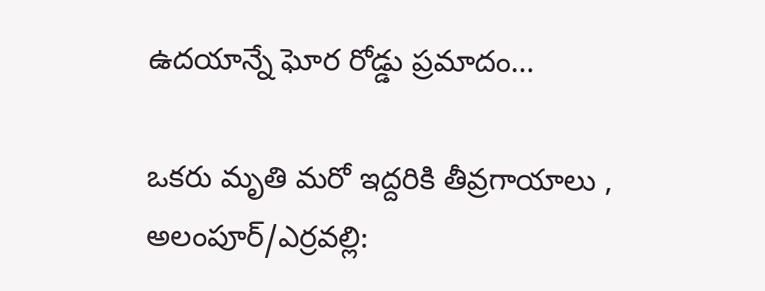ఉదయాన్నే ఘోర రోడ్డు ప్రమాదం…

ఒకరు మృతి మరో ఇద్దరికి తీవ్రగాయాలు , అలంపూర్/ఎర్రవల్లి: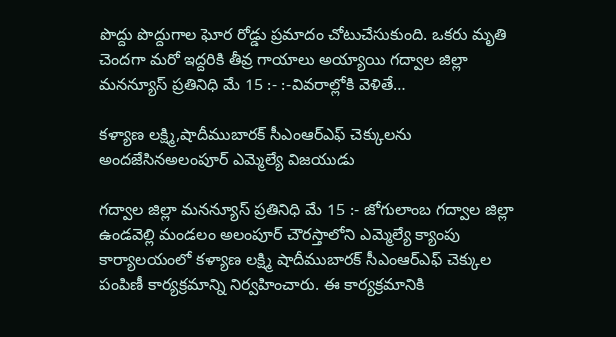పొద్దు పొద్దుగాల ఘోర రోడ్డు ప్రమాదం చోటుచేసుకుంది. ఒకరు మృతి చెందగా మరో ఇద్దరికి తీవ్ర గాయాలు అయ్యాయి గద్వాల జిల్లా మనన్యూస్ ప్రతినిధి మే 15 :- :-వివరాల్లోకి వెళితే…

కళ్యాణ లక్ష్మి,షాదీముబారక్ సీఎంఆర్ఎఫ్ చెక్కులను అందజేసినఅలంపూర్ ఎమ్మెల్యే విజయుడు

గద్వాల జిల్లా మనన్యూస్ ప్రతినిధి మే 15 :- జోగులాంబ గద్వాల జిల్లా ఉండవెల్లి మండలం అలంపూర్ చౌరస్తాలోని ఎమ్మెల్యే క్యాంపు కార్యాలయంలో కళ్యాణ లక్ష్మి షాదీముబారక్ సీఎంఆర్ఎఫ్ చెక్కుల పంపిణీ కార్యక్రమాన్ని నిర్వహించారు. ఈ కార్యక్రమానికి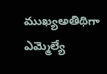ముఖ్యఅతిథిగా ఎమ్మెల్యే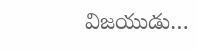విజయుడు…